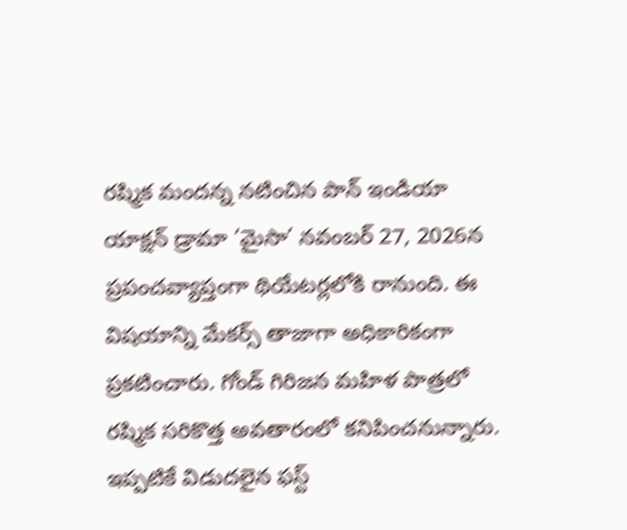రష్మిక మందన్న నటించిన పాన్ ఇండియా యాక్షన్ డ్రామా ‘మైసా’ నవంబర్ 27, 2026న ప్రపంచవ్యాప్తంగా థియేటర్లలోకి రానుంది. ఈ విషయాన్ని మేకర్స్ తాజాగా అధికారికంగా ప్రకటించారు. గోండ్ గిరిజన మహిళ పాత్రలో రష్మిక సరికొత్త అవతారంలో కనిపించనున్నారు. ఇప్పటికే విడుదలైన ఫస్ట్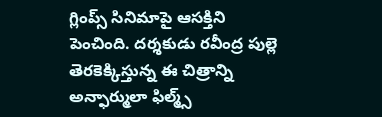గ్లింప్స్ సినిమాపై ఆసక్తిని పెంచింది. దర్శకుడు రవీంద్ర పుల్లె తెరకెక్కిస్తున్న ఈ చిత్రాన్ని అన్ఫార్ములా ఫిల్మ్స్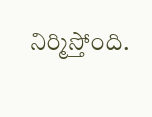నిర్మిస్తోంది.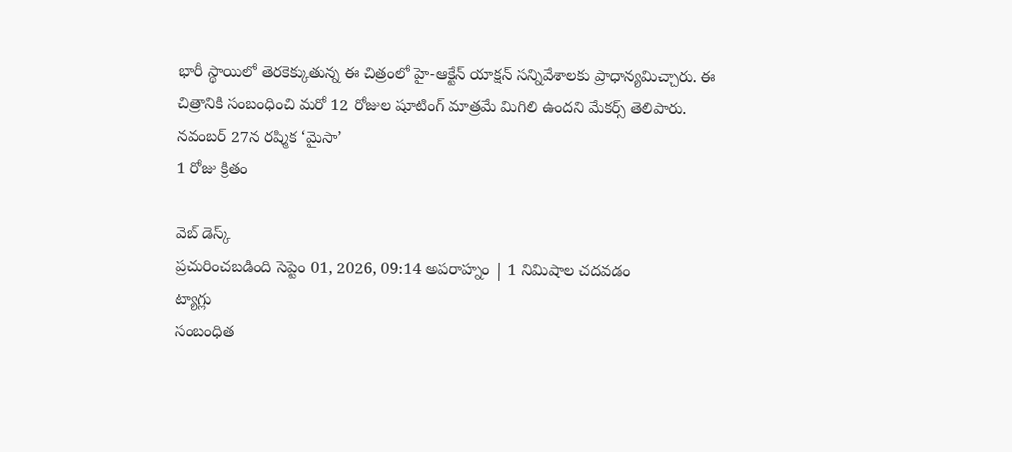భారీ స్థాయిలో తెరకెక్కుతున్న ఈ చిత్రంలో హై-ఆక్టేన్ యాక్షన్ సన్నివేశాలకు ప్రాధాన్యమిచ్చారు. ఈ చిత్రానికి సంబంధించి మరో 12 రోజుల షూటింగ్ మాత్రమే మిగిలి ఉందని మేకర్స్ తెలిపారు.
నవంబర్ 27న రష్మిక ‘మైసా’
1 రోజు క్రితం

వెబ్ డెస్క్
ప్రచురించబడింది సెప్టెం 01, 2026, 09:14 అపరాహ్నం | 1 నిమిషాల చదవడం
ట్యాగ్లు
సంబంధిత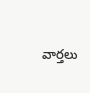వార్తలు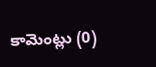కామెంట్లు (0)